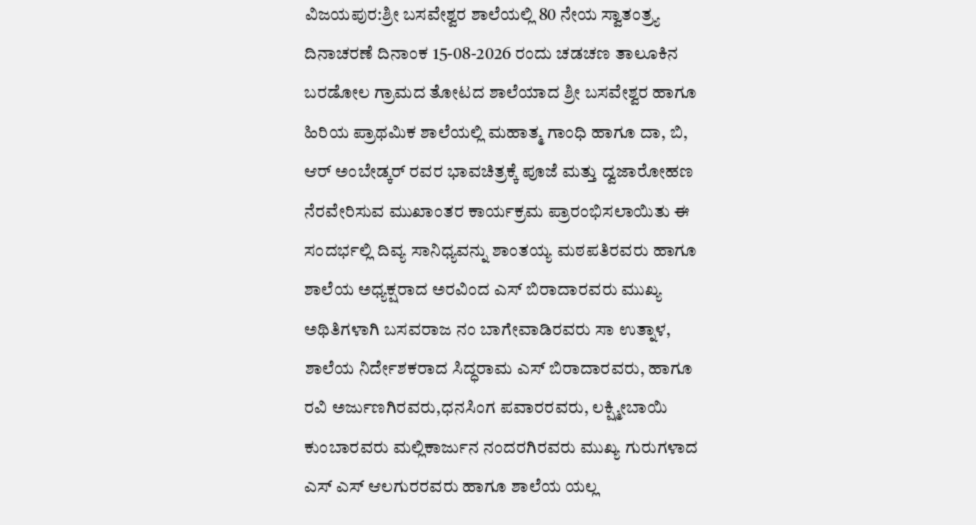ವಿಜಯಪುರ:ಶ್ರೀ ಬಸವೇಶ್ವರ ಶಾಲೆಯಲ್ಲಿ 80 ನೇಯ ಸ್ವಾತಂತ್ರ್ಯ ದಿನಾಚರಣೆ ದಿನಾಂಕ 15-08-2026 ರಂದು ಚಡಚಣ ತಾಲೂಕಿನ ಬರಡೋಲ ಗ್ರಾಮದ ತೋಟದ ಶಾಲೆಯಾದ ಶ್ರೀ ಬಸವೇಶ್ವರ ಹಾಗೂ ಹಿರಿಯ ಪ್ರಾಥಮಿಕ ಶಾಲೆಯಲ್ಲಿ ಮಹಾತ್ಮ ಗಾಂಧಿ ಹಾಗೂ ದಾ, ಬಿ, ಆರ್ ಅಂಬೇಡ್ಕರ್ ರವರ ಭಾವಚಿತ್ರಕ್ಕೆ ಪೂಜೆ ಮತ್ತು ದ್ವಜಾರೋಹಣ ನೆರವೇರಿಸುವ ಮುಖಾಂತರ ಕಾರ್ಯಕ್ರಮ ಪ್ರಾರಂಭಿಸಲಾಯಿತು ಈ ಸಂದರ್ಭಲ್ಲಿ ದಿವ್ಯ ಸಾನಿಧ್ಯವನ್ನು ಶಾಂತಯ್ಯ ಮಠಪತಿರವರು ಹಾಗೂ ಶಾಲೆಯ ಅಧ್ಯಕ್ಷರಾದ ಅರವಿಂದ ಎಸ್ ಬಿರಾದಾರವರು ಮುಖ್ಯ ಅಥಿತಿಗಳಾಗಿ ಬಸವರಾಜ ನಂ ಬಾಗೇವಾಡಿರವರು ಸಾ ಉತ್ನಾಳ, ಶಾಲೆಯ ನಿರ್ದೇಶಕರಾದ ಸಿದ್ಧರಾಮ ಎಸ್ ಬಿರಾದಾರವರು, ಹಾಗೂ ರವಿ ಅರ್ಜುಣಗಿರವರು,ಧನಸಿಂಗ ಪವಾರರವರು, ಲಕ್ಷ್ಮೀಬಾಯಿ ಕುಂಬಾರವರು ಮಲ್ಲಿಕಾರ್ಜುನ ನಂದರಗಿರವರು ಮುಖ್ಯ ಗುರುಗಳಾದ ಎಸ್ ಎಸ್ ಆಲಗುರರವರು ಹಾಗೂ ಶಾಲೆಯ ಯಲ್ಲ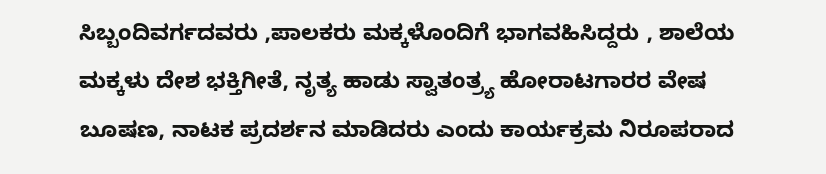ಸಿಬ್ಬಂದಿವರ್ಗದವರು ,ಪಾಲಕರು ಮಕ್ಕಳೊಂದಿಗೆ ಭಾಗವಹಿಸಿದ್ದರು , ಶಾಲೆಯ ಮಕ್ಕಳು ದೇಶ ಭಕ್ತಿಗೀತೆ, ನೃತ್ಯ ಹಾಡು ಸ್ವಾತಂತ್ರ್ಯ ಹೋರಾಟಗಾರರ ವೇಷ ಬೂಷಣ, ನಾಟಕ ಪ್ರದರ್ಶನ ಮಾಡಿದರು ಎಂದು ಕಾರ್ಯಕ್ರಮ ನಿರೂಪರಾದ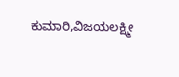ಕುಮಾರಿ,ವಿಜಯಲಕ್ಷ್ಮೀ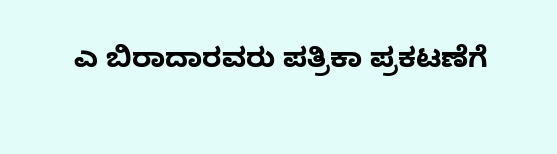ಎ ಬಿರಾದಾರವರು ಪತ್ರಿಕಾ ಪ್ರಕಟಣೆಗೆ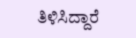ತಿಳಿಸಿದ್ದಾರೆ